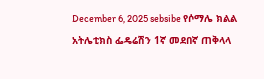December 6, 2025 sebsibe የሶማሌ ክልል አትሌቲክስ ፌዴሬሽን 1ኛ መደበኛ ጠቅላላ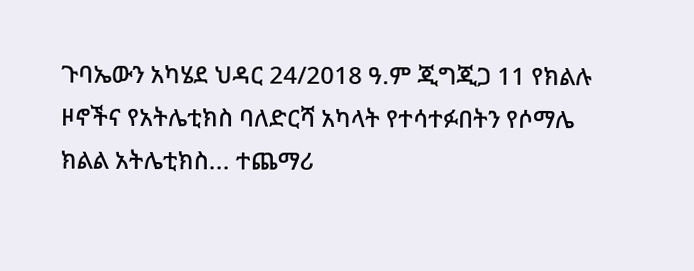ጉባኤውን አካሄደ ህዳር 24/2018 ዓ.ም ጂግጂጋ 11 የክልሉ ዞኖችና የአትሌቲክስ ባለድርሻ አካላት የተሳተፉበትን የሶማሌ ክልል አትሌቲክስ... ተጨማሪ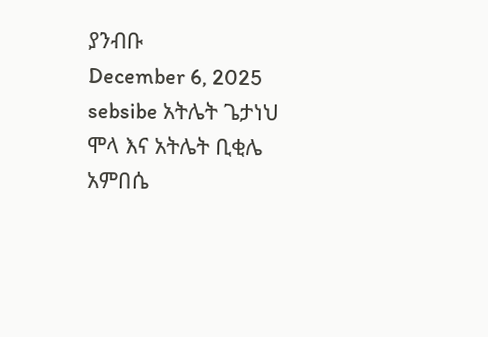ያንብቡ
December 6, 2025 sebsibe አትሌት ጌታነህ ሞላ እና አትሌት ቢቂሌ አምበሴ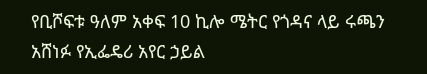የቢሾፍቱ ዓለም አቀፍ 10 ኪሎ ሜትር የጎዳና ላይ ሩጫን አሸነፉ የኢፌዴሪ አየር ኃይል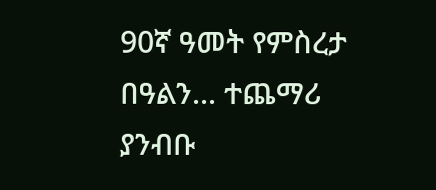90ኛ ዓመት የምስረታ በዓልን... ተጨማሪ ያንብቡ